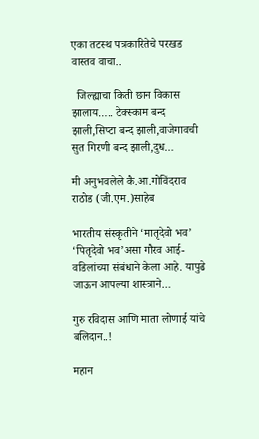एका तटस्थ पत्रकारितेचे परखड वास्तव वाचा..

  जिल्ह्याचा किती छान विकास झालाय….. टेक्स्काम बन्द झाली,सिप्टा बन्द झाली,वाजेगावची सुत गिरणी बन्द झाली,दुध…

मी अनुभवलेले कै.आ.गोविंदराव राठोड (जी.एम.)साहेब

भारतीय संस्कृतीने ‘मातृदेवो भव’ ‘पितृदेवो भव’असा गौरव आई-वडिलांच्या संबंधाने केला आहे. यापुढे जाऊन आपल्या शास्त्राने…

गुरु रविदास आणि माता लोणाई यांचे बलिदान..!

महान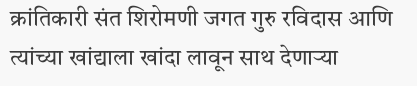क्रांतिकारी संत शिरोमणी जगत गुरु रविदास आणि त्यांच्या खांद्याला खांदा लावून साथ देणाऱ्या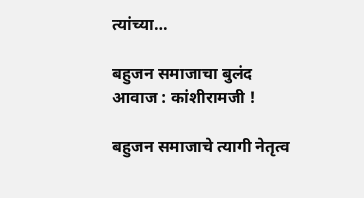त्यांच्या…

बहुजन समाजाचा बुलंद आवाज : कांशीरामजी !

बहुजन समाजाचे त्यागी नेतृत्व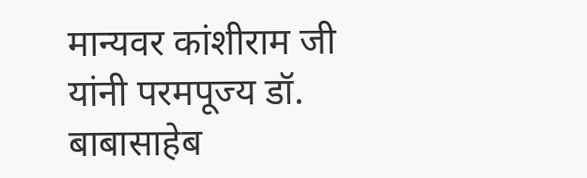मान्यवर कांशीराम जी यांनी परमपूज्य डॉ. बाबासाहेब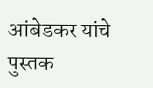आंबेडकर यांचे पुस्तक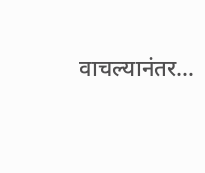वाचल्यानंतर…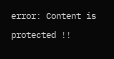error: Content is protected !!